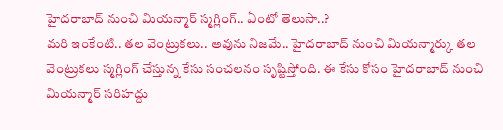హైదరాబాద్ నుంచి మియన్మార్ స్మగ్లింగ్.. ఏంటో తెలుసా..?
మరి ఇంకేంటి.. తల వెంట్రుకలు.. అవును నిజమే.. హైదరాబాద్ నుంచి మియన్మార్కు తల వెంట్రుకలు స్మగ్లింగ్ చేస్తున్న కేసు సంచలనం సృష్టిస్తోంది. ఈ కేసు కోసం హైదరాబాద్ నుంచి మియన్మార్ సరిహద్దు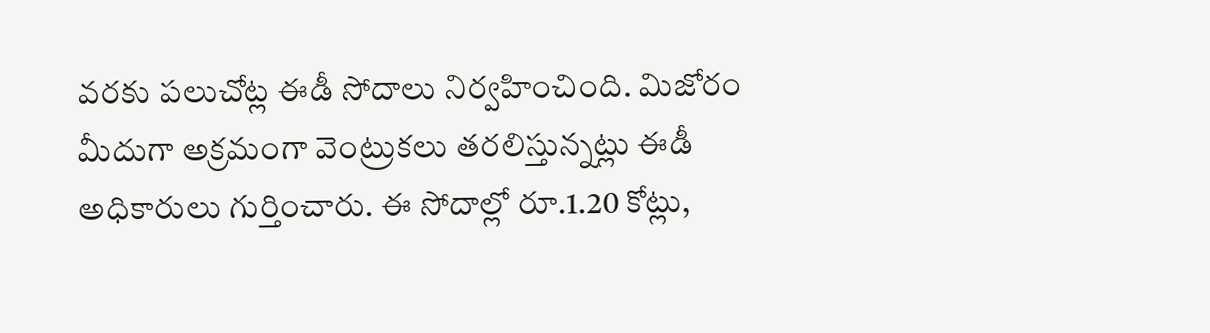వరకు పలుచోట్ల ఈడీ సోదాలు నిర్వహించింది. మిజోరం మీదుగా అక్రమంగా వెంట్రుకలు తరలిస్తున్నట్లు ఈడీ అధికారులు గుర్తించారు. ఈ సోదాల్లో రూ.1.20 కోట్లు,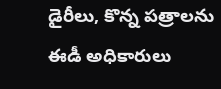డైరీలు, కొన్న పత్రాలను ఈడీ అధికారులు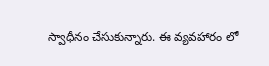స్వాధీనం చేసుకున్నారు. ఈ వ్యవహారం లో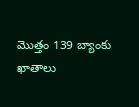మొత్తం 139 బ్యాంకు ఖాతాలు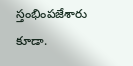స్తంభింపజేశారు కూడా.